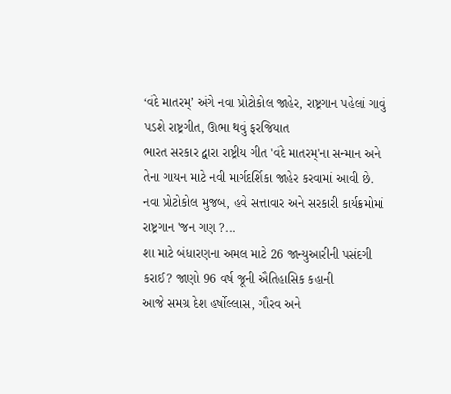‘વંદે માતરમ્’ અંગે નવા પ્રોટોકોલ જાહેર, રાષ્ટ્રગાન પહેલાં ગાવું પડશે રાષ્ટ્રગીત, ઊભા થવું ફરજિયાત
ભારત સરકાર દ્વારા રાષ્ટ્રીય ગીત 'વંદે માતરમ્'ના સન્માન અને તેના ગાયન માટે નવી માર્ગદર્શિકા જાહેર કરવામાં આવી છે. નવા પ્રોટોકોલ મુજબ, હવે સત્તાવાર અને સરકારી કાર્યક્રમોમાં રાષ્ટ્રગાન 'જન ગણ ?...
શા માટે બંધારણના અમલ માટે 26 જાન્યુઆરીની પસંદગી કરાઈ? જાણો 96 વર્ષ જૂની ઐતિહાસિક કહાની
આજે સમગ્ર દેશ હર્ષોલ્લાસ, ગૌરવ અને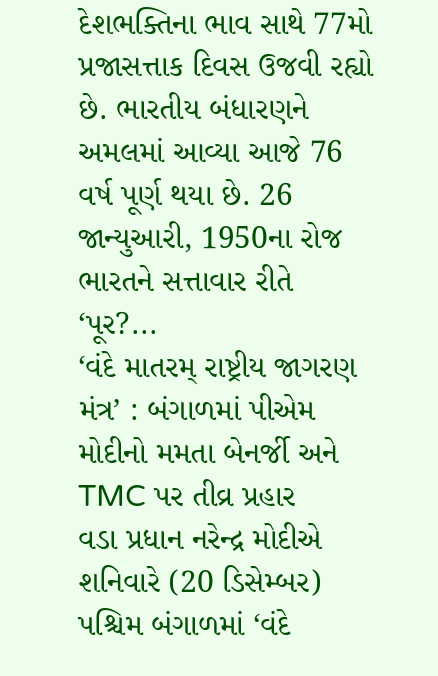દેશભક્તિના ભાવ સાથે 77મો પ્રજાસત્તાક દિવસ ઉજવી રહ્યો છે. ભારતીય બંધારણને અમલમાં આવ્યા આજે 76 વર્ષ પૂર્ણ થયા છે. 26 જાન્યુઆરી, 1950ના રોજ ભારતને સત્તાવાર રીતે ‘પૂર?...
‘વંદે માતરમ્ રાષ્ટ્રીય જાગરણ મંત્ર’ : બંગાળમાં પીએમ મોદીનો મમતા બેનર્જી અને TMC પર તીવ્ર પ્રહાર
વડા પ્રધાન નરેન્દ્ર મોદીએ શનિવારે (20 ડિસેમ્બર) પશ્ચિમ બંગાળમાં ‘વંદે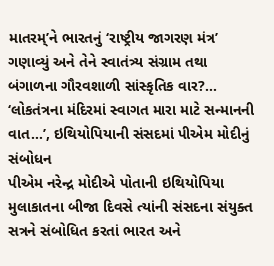માતરમ્’ને ભારતનું ‘રાષ્ટ્રીય જાગરણ મંત્ર’ ગણાવ્યું અને તેને સ્વાતંત્ર્ય સંગ્રામ તથા બંગાળના ગૌરવશાળી સાંસ્કૃતિક વાર?...
‘લોકતંત્રના મંદિરમાં સ્વાગત મારા માટે સન્માનની વાત…’, ઇથિયોપિયાની સંસદમાં પીએમ મોદીનું સંબોધન
પીએમ નરેન્દ્ર મોદીએ પોતાની ઇથિયોપિયા મુલાકાતના બીજા દિવસે ત્યાંની સંસદના સંયુક્ત સત્રને સંબોધિત કરતાં ભારત અને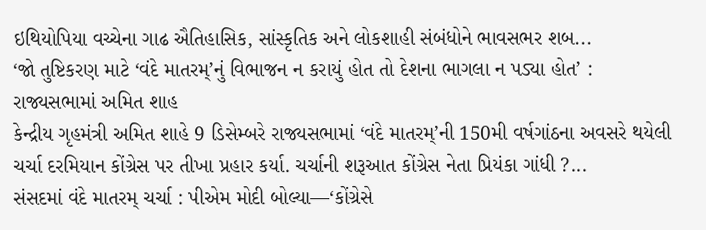ઇથિયોપિયા વચ્ચેના ગાઢ ઐતિહાસિક, સાંસ્કૃતિક અને લોકશાહી સંબંધોને ભાવસભર શબ...
‘જો તુષ્ટિકરણ માટે ‘વંદે માતરમ્’નું વિભાજન ન કરાયું હોત તો દેશના ભાગલા ન પડ્યા હોત’ : રાજ્યસભામાં અમિત શાહ
કેન્દ્રીય ગૃહમંત્રી અમિત શાહે 9 ડિસેમ્બરે રાજ્યસભામાં ‘વંદે માતરમ્’ની 150મી વર્ષગાંઠના અવસરે થયેલી ચર્ચા દરમિયાન કોંગ્રેસ પર તીખા પ્રહાર કર્યા. ચર્ચાની શરૂઆત કોંગ્રેસ નેતા પ્રિયંકા ગાંધી ?...
સંસદમાં વંદે માતરમ્ ચર્ચા : પીએમ મોદી બોલ્યા—‘કોંગ્રેસે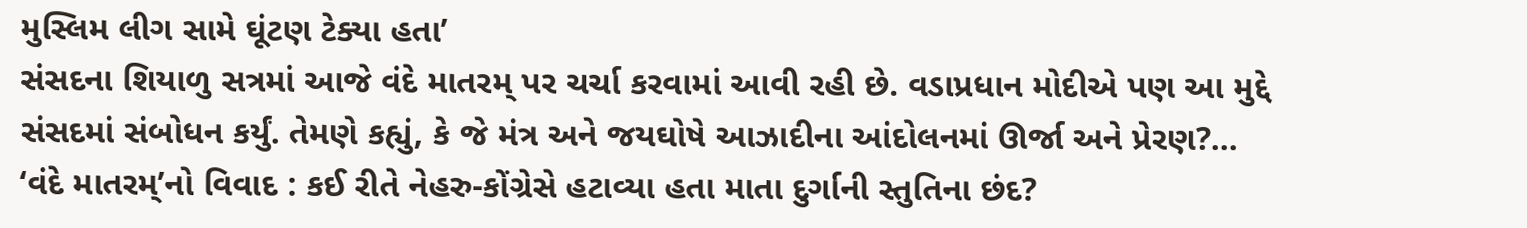મુસ્લિમ લીગ સામે ઘૂંટણ ટેક્યા હતા’
સંસદના શિયાળુ સત્રમાં આજે વંદે માતરમ્ પર ચર્ચા કરવામાં આવી રહી છે. વડાપ્રધાન મોદીએ પણ આ મુદ્દે સંસદમાં સંબોધન કર્યું. તેમણે કહ્યું, કે જે મંત્ર અને જયઘોષે આઝાદીના આંદોલનમાં ઊર્જા અને પ્રેરણ?...
‘વંદે માતરમ્’નો વિવાદ : કઈ રીતે નેહરુ-કોંગ્રેસે હટાવ્યા હતા માતા દુર્ગાની સ્તુતિના છંદ?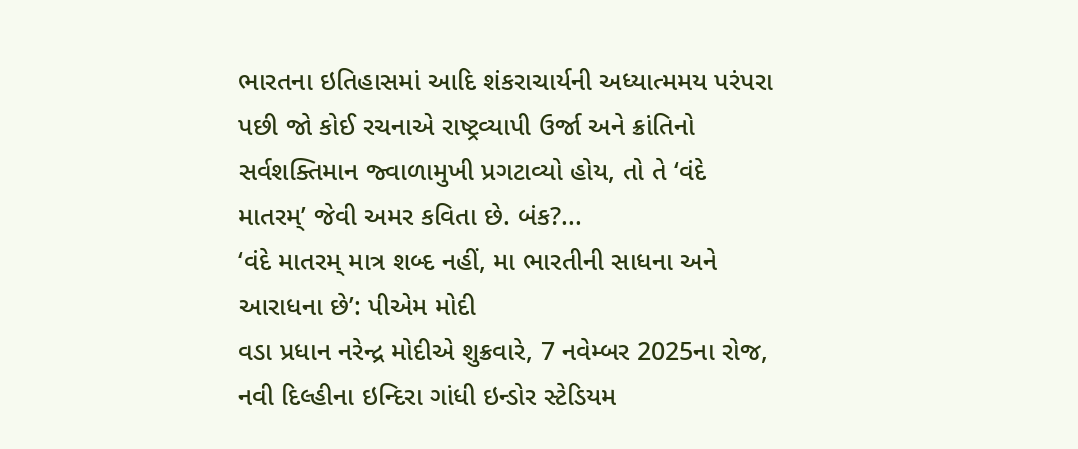ભારતના ઇતિહાસમાં આદિ શંકરાચાર્યની અધ્યાત્મમય પરંપરા પછી જો કોઈ રચનાએ રાષ્ટ્રવ્યાપી ઉર્જા અને ક્રાંતિનો સર્વશક્તિમાન જ્વાળામુખી પ્રગટાવ્યો હોય, તો તે ‘વંદે માતરમ્’ જેવી અમર કવિતા છે. બંક?...
‘વંદે માતરમ્ માત્ર શબ્દ નહીં, મા ભારતીની સાધના અને આરાધના છે’: પીએમ મોદી
વડા પ્રધાન નરેન્દ્ર મોદીએ શુક્રવારે, 7 નવેમ્બર 2025ના રોજ, નવી દિલ્હીના ઇન્દિરા ગાંધી ઇન્ડોર સ્ટેડિયમ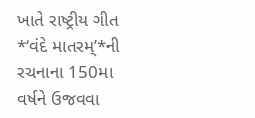ખાતે રાષ્ટ્રીય ગીત *‘વંદે માતરમ્’*ની રચનાના 150મા વર્ષને ઉજવવા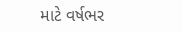માટે વર્ષભર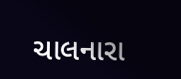ચાલનારા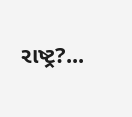રાષ્ટ્ર?...